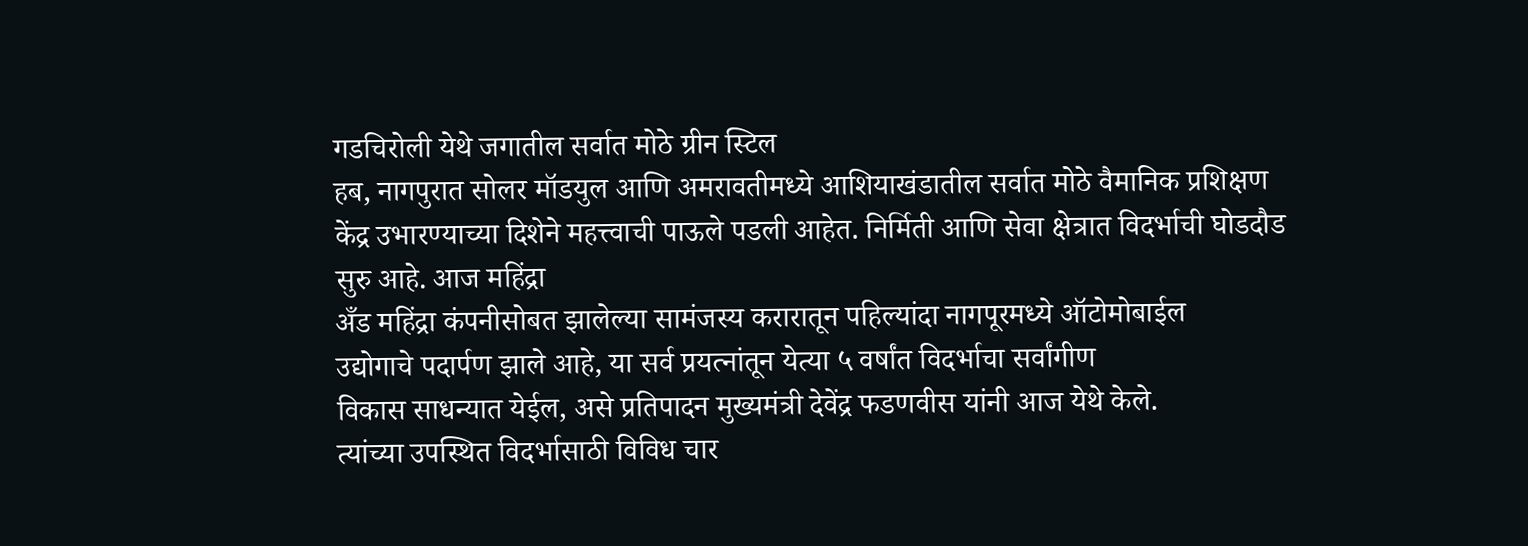गडचिरोली येथे जगातील सर्वात मोठे ग्रीन स्टिल
हब, नागपुरात सोलर मॉडयुल आणि अमरावतीमध्ये आशियाखंडातील सर्वात मोठे वैमानिक प्रशिक्षण
केंद्र उभारण्याच्या दिशेने महत्त्वाची पाऊले पडली आहेत. निर्मिती आणि सेवा क्षेत्रात विदर्भाची घोडदौड सुरु आहे. आज महिंद्रा
अँड महिंद्रा कंपनीसोबत झालेल्या सामंजस्य करारातून पहिल्यांदा नागपूरमध्ये ऑटोमोबाईल
उद्योगाचे पदार्पण झाले आहे, या सर्व प्रयत्नांतून येत्या ५ वर्षांत विदर्भाचा सर्वांगीण
विकास साधन्यात येईल, असे प्रतिपादन मुख्यमंत्री देवेंद्र फडणवीस यांनी आज येथे केले.
त्यांच्या उपस्थित विदर्भासाठी विविध चार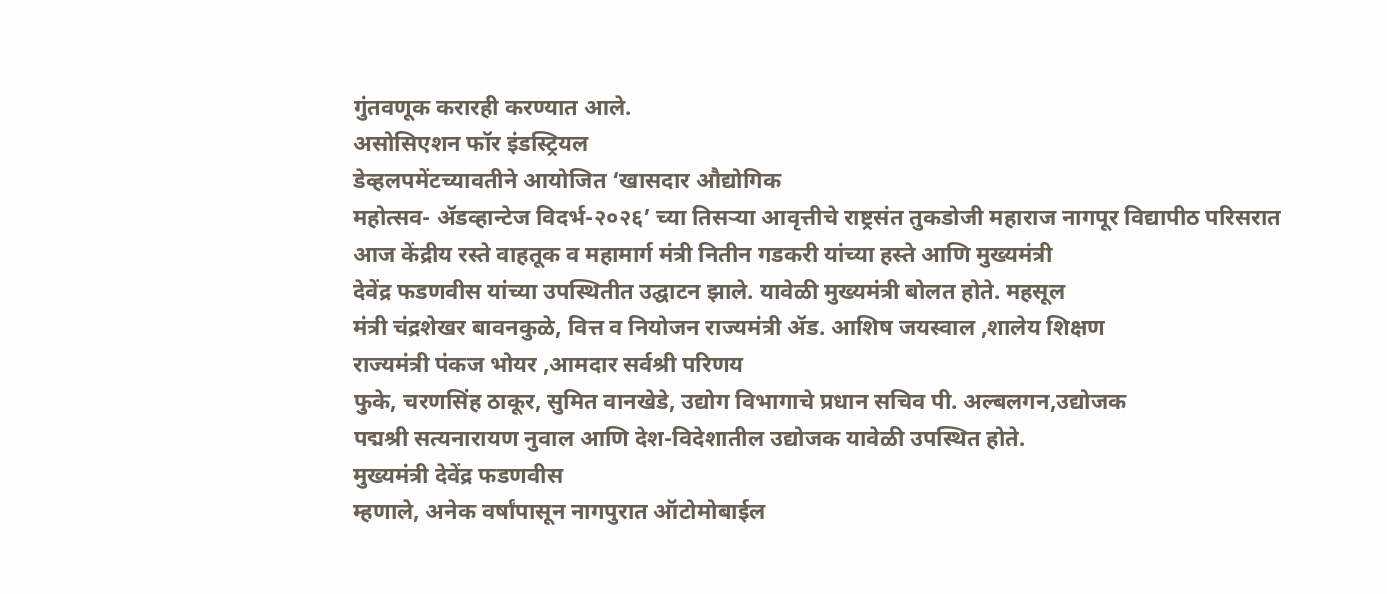गुंतवणूक करारही करण्यात आले.
असोसिएशन फॉर इंडस्ट्रियल
डेव्हलपमेंटच्यावतीने आयोजित ‘खासदार औद्योगिक
महोत्सव- ॲडव्हान्टेज विदर्भ-२०२६’ च्या तिसऱ्या आवृत्तीचे राष्ट्रसंत तुकडोजी महाराज नागपूर विद्यापीठ परिसरात
आज केंद्रीय रस्ते वाहतूक व महामार्ग मंत्री नितीन गडकरी यांच्या हस्ते आणि मुख्यमंत्री
देवेंद्र फडणवीस यांच्या उपस्थितीत उद्घाटन झाले. यावेळी मुख्यमंत्री बोलत होते. महसूल
मंत्री चंद्रशेखर बावनकुळे, वित्त व नियोजन राज्यमंत्री ॲड. आशिष जयस्वाल ,शालेय शिक्षण
राज्यमंत्री पंकज भोयर ,आमदार सर्वश्री परिणय
फुके, चरणसिंह ठाकूर, सुमित वानखेडे, उद्योग विभागाचे प्रधान सचिव पी. अल्बलगन,उद्योजक
पद्मश्री सत्यनारायण नुवाल आणि देश-विदेशातील उद्योजक यावेळी उपस्थित होते.
मुख्यमंत्री देवेंद्र फडणवीस
म्हणाले, अनेक वर्षांपासून नागपुरात ऑटोमोबाईल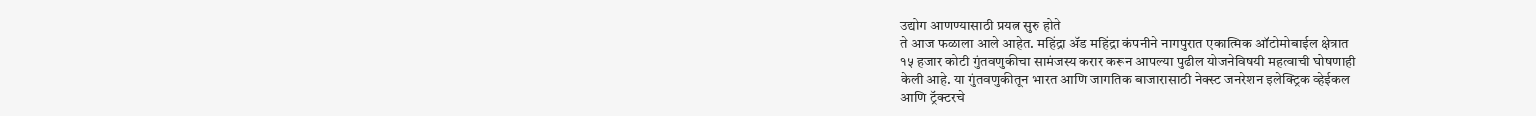उद्योग आणण्यासाठी प्रयत्न सुरु होते
ते आज फळाला आले आहेत. महिंद्रा ॲड महिंद्रा कंपनीने नागपुरात एकात्मिक ऑटोमोबाईल क्षेत्रात
१५ हजार कोटी गुंतवणुकीचा सामंजस्य करार करून आपल्या पुढील योजनेविषयी महत्वाची घोषणाही
केली आहे. या गुंतवणुकीतून भारत आणि जागतिक बाजारासाठी नेक्स्ट जनरेशन इलेक्ट्रिक व्हेईकल
आणि ट्रॅक्टरचे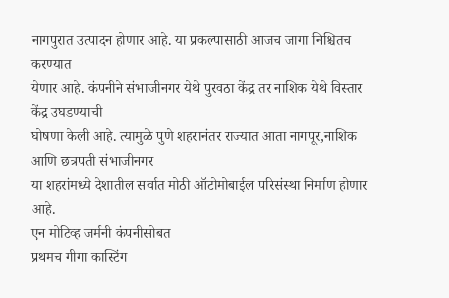नागपुरात उत्पादन होणार आहे. या प्रकल्पासाठी आजच जागा निश्चितच करण्यात
येणार आहे. कंपनीने संभाजीनगर येथे पुरवठा केंद्र तर नाशिक येथे विस्तार केंद्र उघडण्याची
घोषणा केली आहे. त्यामुळे पुणे शहरानंतर राज्यात आता नागपूर,नाशिक आणि छत्रपती संभाजीनगर
या शहरांमध्ये देशातील सर्वात मोठी ऑटोमोबाईल परिसंस्था निर्माण होणार आहे.
एन मोटिव्ह जर्मनी कंपनीसोबत
प्रथमच गीगा कास्टिंग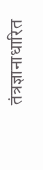तंत्रज्ञानाधारित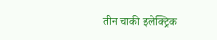तीन चाकी इलेक्ट्रिक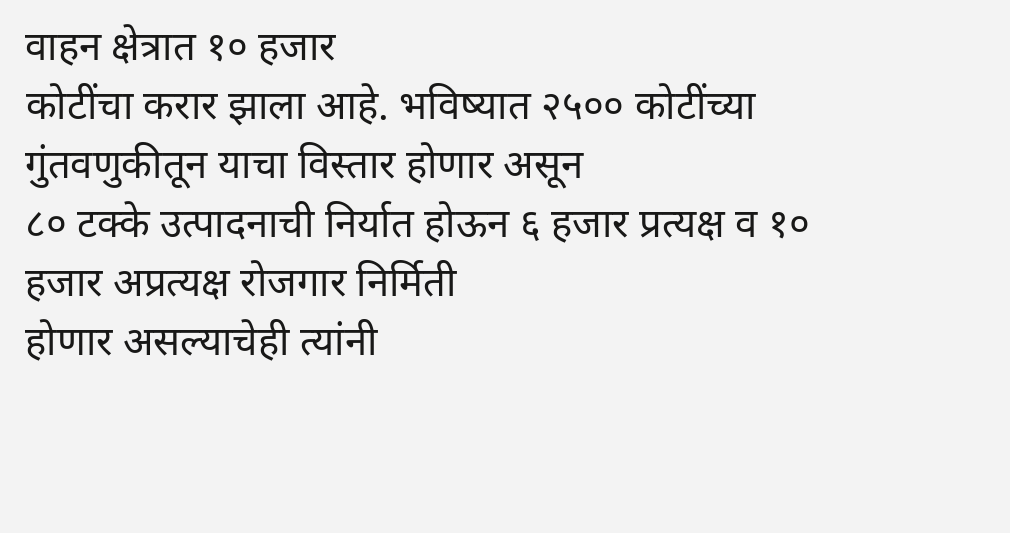वाहन क्षेत्रात १० हजार
कोटींचा करार झाला आहे. भविष्यात २५०० कोटींच्या गुंतवणुकीतून याचा विस्तार होणार असून
८० टक्के उत्पादनाची निर्यात होऊन ६ हजार प्रत्यक्ष व १० हजार अप्रत्यक्ष रोजगार निर्मिती
होणार असल्याचेही त्यांनी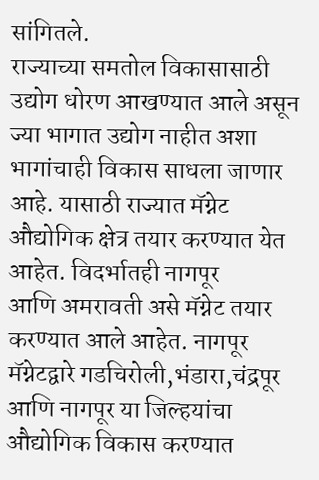सांगितले.
राज्याच्या समतोल विकासासाठी
उद्योग धोरण आखण्यात आले असून ज्या भागात उद्योग नाहीत अशा भागांचाही विकास साधला जाणार
आहे. यासाठी राज्यात मॅग्नेट औद्योगिक क्षेत्र तयार करण्यात येत आहेत. विदर्भातही नागपूर
आणि अमरावती असे मॅग्नेट तयार करण्यात आले आहेत. नागपूर मॅग्नेटद्वारे गडचिरोली,भंडारा,चंद्रपूर
आणि नागपूर या जिल्हयांचा औद्योगिक विकास करण्यात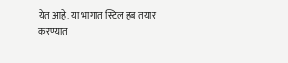येत आहे. या भागात स्टिल हब तयार
करण्यात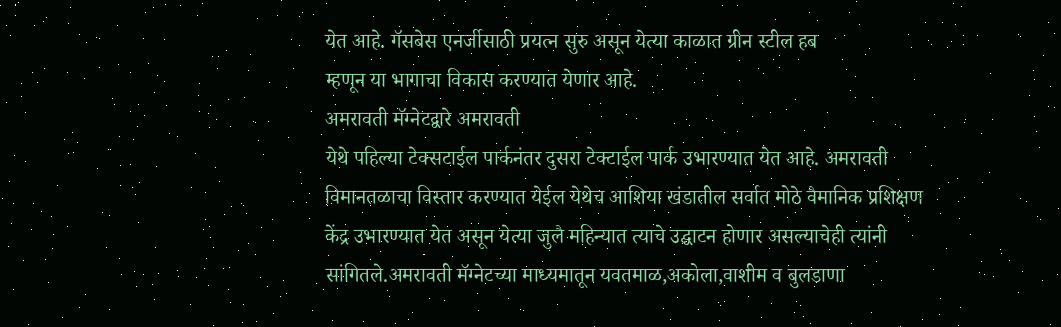येत आहे. गॅसबेस एनर्जीसाठी प्रयत्न सुरु असून येत्या काळात ग्रीन स्टील हब
म्हणून या भागाचा विकास करण्यात येणार आहे.
अमरावती मॅग्नेटद्वारे अमरावती
येथे पहिल्या टेक्सटाईल पार्कनंतर दुसरा टेक्टाईल पार्क उभारण्यात येत आहे. अमरावती
विमानतळाचा विस्तार करण्यात येईल येथेच आशिया खंडातील सर्वात मोठे वैमानिक प्रशिक्षण
केंद्र उभारण्यात येत असून येत्या जुलै महिन्यात त्याचे उद्घाटन होणार असल्याचेही त्यांनी
सांगितले.अमरावती मॅग्नेटच्या माध्यमातून यवतमाळ,अकोला,वाशीम व बुलडाणा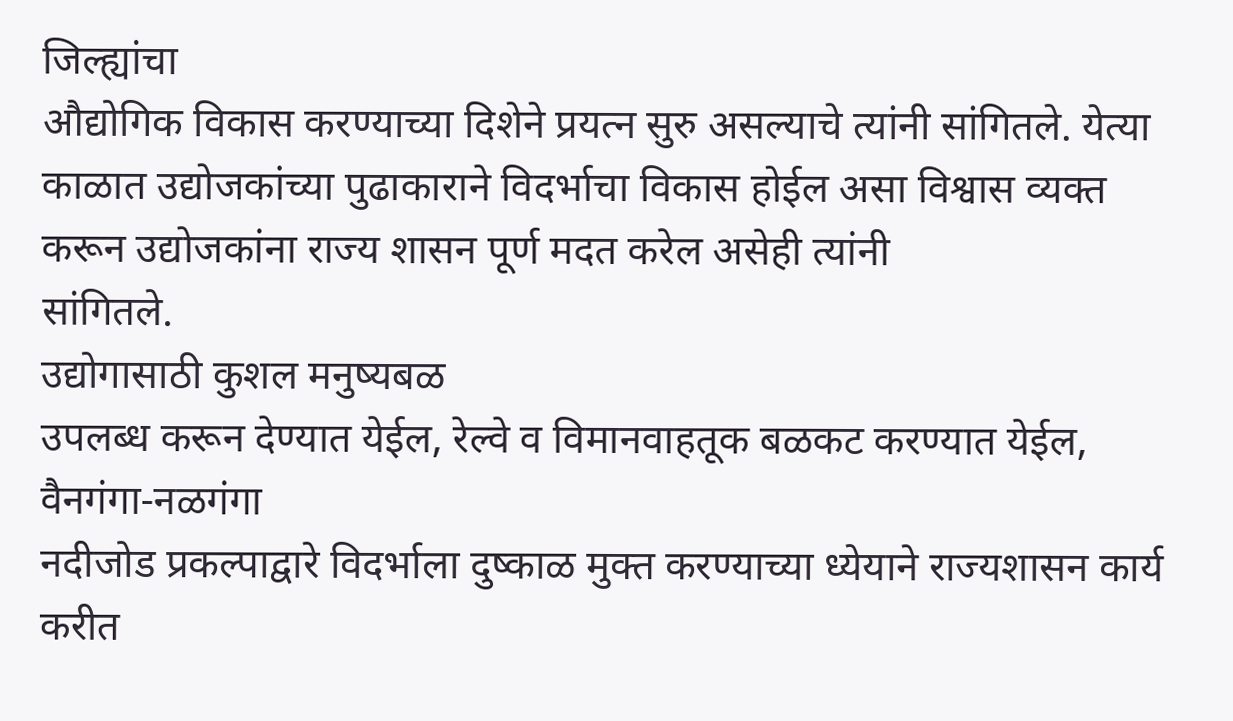जिल्ह्यांचा
औद्योगिक विकास करण्याच्या दिशेने प्रयत्न सुरु असल्याचे त्यांनी सांगितले. येत्या
काळात उद्योजकांच्या पुढाकाराने विदर्भाचा विकास होईल असा विश्वास व्यक्त करून उद्योजकांना राज्य शासन पूर्ण मदत करेल असेही त्यांनी
सांगितले.
उद्योगासाठी कुशल मनुष्यबळ
उपलब्ध करून देण्यात येईल, रेल्वे व विमानवाहतूक बळकट करण्यात येईल, वैनगंगा-नळगंगा
नदीजोड प्रकल्पाद्वारे विदर्भाला दुष्काळ मुक्त करण्याच्या ध्येयाने राज्यशासन कार्य
करीत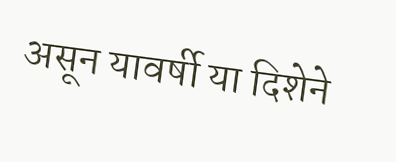असून यावर्षी या दिशेने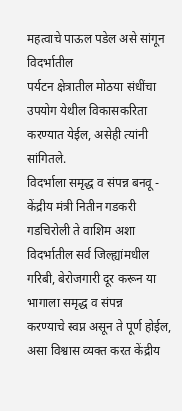महत्वाचे पाऊल पडेल असे सांगून विदर्भातील
पर्यटन क्षेत्रातील मोठया संधींचा उपयोग येथील विकासकरिता करण्यात येईल, असेही त्यांनी
सांगितले.
विदर्भाला समृद्ध व संपन्न बनवू - केंद्रीय मंत्री नितीन गडकरी
गडचिरोली ते वाशिम अशा
विदर्भातील सर्व जिल्ह्यांमधील गरिबी, बेरोजगारी दूर करून या भागाला समृद्ध व संपन्न
करण्याचे स्वप्न असून ते पूर्ण होईल, असा विश्वास व्यक्त करत केंद्रीय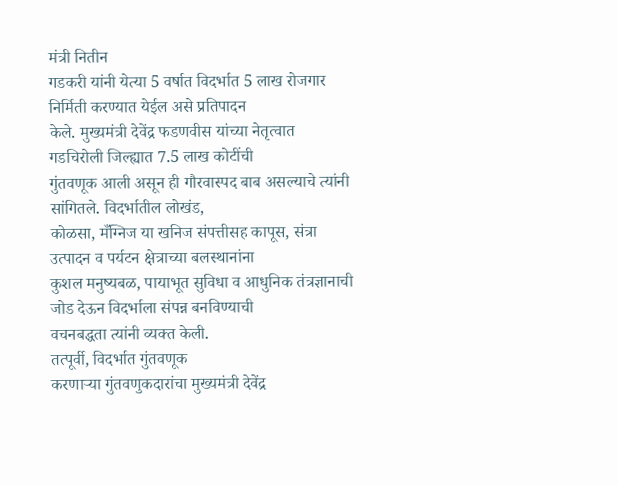मंत्री नितीन
गडकरी यांनी येत्या 5 वर्षात विदर्भात 5 लाख रोजगार निर्मिती करण्यात येईल असे प्रतिपादन
केले. मुख्यमंत्री देवेंद्र फडणवीस यांच्या नेतृत्वात गडचिरोली जिल्ह्यात 7.5 लाख कोटींची
गुंतवणूक आली असून ही गौरवास्पद बाब असल्याचे त्यांनी सांगितले. विदर्भातील लोखंड,
कोळसा, मँग्निज या खनिज संपत्तीसह कापूस, संत्रा उत्पादन व पर्यटन क्षेत्राच्या बलस्थानांना
कुशल मनुष्यबळ, पायाभूत सुविधा व आधुनिक तंत्रज्ञानाची जोड देऊन विदर्भाला संपन्न बनविण्याची
वचनबद्धता त्यांनी व्यक्त केली.
तत्पूर्वी, विदर्भात गुंतवणूक
करणाऱ्या गुंतवणुकदारांचा मुख्यमंत्री देवेंद्र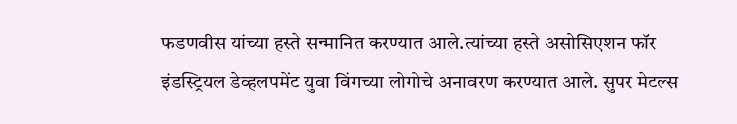फडणवीस यांच्या हस्ते सन्मानित करण्यात आले.त्यांच्या हस्ते असोसिएशन फॉर
इंडस्ट्रियल डेव्हलपमेंट युवा विंगच्या लोगोचे अनावरण करण्यात आले. सुपर मेटल्स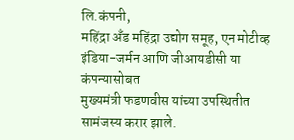लि.कंपनी,
महिंद्रा अँड महिंद्रा उद्योग समूह, एन मोटीव्ह इंडिया-जर्मन आणि जीआयडीसी या कंपन्यासोबत
मुख्यमंत्री फडणवीस यांच्या उपस्थितीत सामंजस्य करार झाले.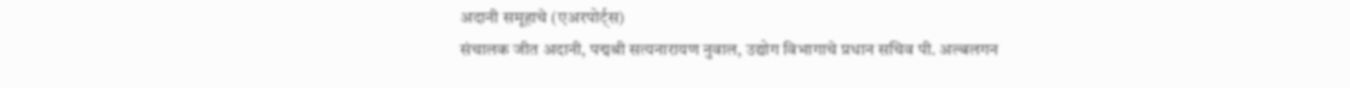अदानी समूहाचे (एअरपोर्ट्स)
संचालक जीत अदानी, पद्मश्री सत्यनारायण नुवाल, उद्योग विभागाचे प्रधान सचिव पी. अल्बलगन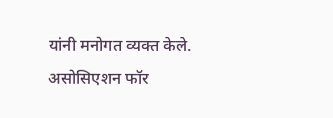यांनी मनोगत व्यक्त केले. असोसिएशन फॉर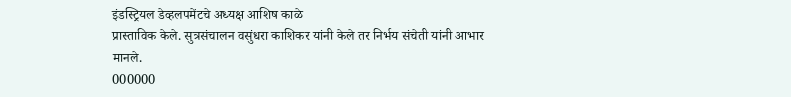इंडस्ट्रियल डेव्हलपमेंटचे अध्यक्ष आशिष काळे
प्रास्ताविक केले. सुत्रसंचालन वसुंधरा काशिकर यांनी केले तर निर्भय संचेती यांनी आभार
मानले.
000000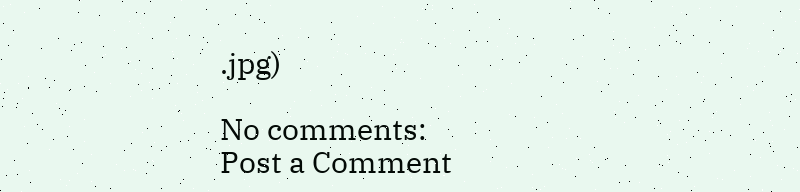.jpg)

No comments:
Post a Comment